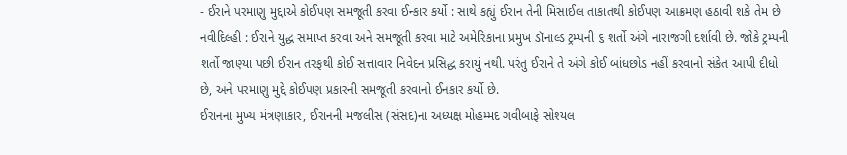- ઈરાને પરમાણુ મુદ્દાએ કોઈપણ સમજૂતી કરવા ઈન્કાર કર્યો : સાથે કહ્યું ઈરાન તેની મિસાઈલ તાકાતથી કોઈપણ આક્રમણ હઠાવી શકે તેમ છે
નવીદિલ્હી : ઈરાને યુદ્ધ સમાપ્ત કરવા અને સમજૂતી કરવા માટે અમેરિકાના પ્રમુખ ડૉનાલ્ડ ટ્રમ્પની ૬ શર્તો અંગે નારાજગી દર્શાવી છે. જોકે ટ્રમ્પની શર્તો જાણ્યા પછી ઈરાન તરફથી કોઈ સત્તાવાર નિવેદન પ્રસિદ્ધ કરાયું નથી. પરંતુ ઈરાને તે અંગે કોઈ બાંધછોડ નહીં કરવાનો સંકેત આપી દીધો છે, અને પરમાણુ મુદ્દે કોઈપણ પ્રકારની સમજૂતી કરવાનો ઈનકાર કર્યો છે.
ઈરાનના મુખ્ય મંત્રણાકાર, ઈરાનની મજલીસ (સંસદ)ના અધ્યક્ષ મોહમ્મદ ગવીબાફે સોશ્યલ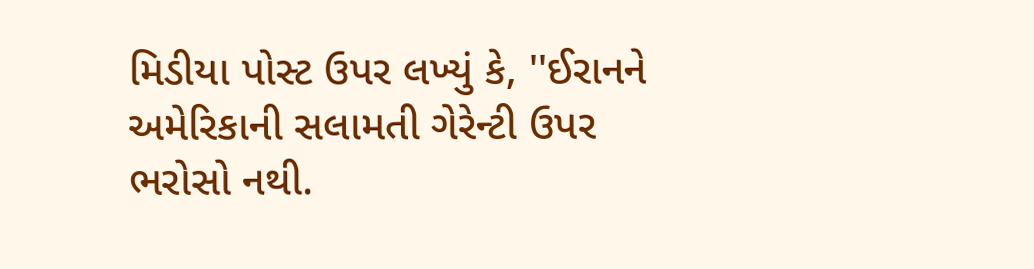મિડીયા પોસ્ટ ઉપર લખ્યું કે, ''ઈરાનને અમેરિકાની સલામતી ગેરેન્ટી ઉપર ભરોસો નથી.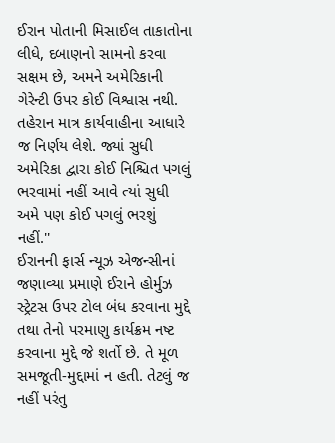ઈરાન પોતાની મિસાઈલ તાકાતોના લીધે, દબાણનો સામનો કરવા સક્ષમ છે, અમને અમેરિકાની ગેરેન્ટી ઉપર કોઈ વિશ્વાસ નથી. તહેરાન માત્ર કાર્યવાહીના આધારે જ નિર્ણય લેશે. જ્યાં સુધી અમેરિકા દ્વારા કોઈ નિશ્ચિત પગલું ભરવામાં નહીં આવે ત્યાં સુધી અમે પણ કોઈ પગલું ભરશું નહીં.''
ઈરાનની ફાર્સ ન્યૂઝ એજન્સીનાં જણાવ્યા પ્રમાણે ઈરાને હોર્મુઝ સ્ટ્રેટસ ઉપર ટોલ બંધ કરવાના મુદ્દે તથા તેનો પરમાણુ કાર્યક્રમ નષ્ટ કરવાના મુદ્દે જે શર્તો છે. તે મૂળ સમજૂતી-મુદ્દામાં ન હતી. તેટલું જ નહીં પરંતુ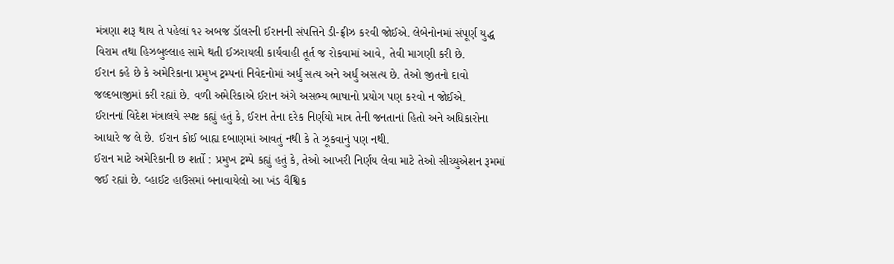મંત્રણા શરૂ થાય તે પહેલાં ૧૨ અબજ ડૉલરની ઈરાનની સંપત્તિને ડી-ફ્રીઝ કરવી જોઈએ. લેબેનોનમાં સંપૂર્ણ યુદ્ધ વિરામ તથા હિઝબુલ્લાહ સામે થતી ઈઝરાયલી કાર્યવાહી તૂર્ત જ રોકવામાં આવે, તેવી માગણી કરી છે.
ઈરાન કહે છે કે અમેરિકાના પ્રમુખ ટ્રમ્પનાં નિવેદનોમાં અર્ધું સત્ય અને અર્ધું અસત્ય છે. તેઓ જીતનો દાવો જલ્દબાજીમાં કરી રહ્યાં છે. વળી અમેરિકાએ ઈરાન અંગે અસભ્ય ભાષાનો પ્રયોગ પણ કરવો ન જોઈએ.
ઈરાનનાં વિદેશ મંત્રાલયે સ્પષ્ટ કહ્યું હતું કે, ઈરાન તેના દરેક નિર્ણયો માત્ર તેની જનતાનાં હિતો અને અધિકારોના આધારે જ લે છે. ઈરાન કોઈ બાહ્ય દબાણમાં આવતું નથી કે તે ઝૂકવાનું પણ નથી.
ઈરાન માટે અમેરિકાની છ શર્તો : પ્રમુખ ટ્રમ્પે કહ્યું હતું કે, તેઓ આખરી નિર્ણય લેવા માટે તેઓ સીચ્યુએશન રૂમમાં જઈ રહ્યાં છે. વ્હાઈટ હાઉસમાં બનાવાયેલો આ ખંડ વૈશ્વિક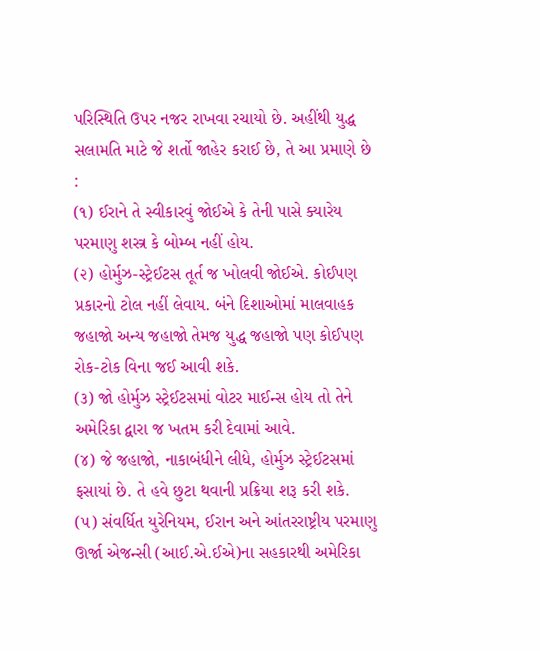પરિસ્થિતિ ઉપર નજર રાખવા રચાયો છે. અહીંથી યુદ્ધ સલામતિ માટે જે શર્તો જાહેર કરાઈ છે, તે આ પ્રમાણે છે :
(૧) ઈરાને તે સ્વીકારવું જોઈએ કે તેની પાસે ક્યારેય પરમાણુ શસ્ત્ર કે બોમ્બ નહીં હોય.
(૨) હોર્મુઝ-સ્ટ્રેઈટસ તૂર્ત જ ખોલવી જોઈએ. કોઈપણ પ્રકારનો ટોલ નહીં લેવાય. બંને દિશાઓમાં માલવાહક જહાજો અન્ય જહાજો તેમજ યુદ્ધ જહાજો પણ કોઈપણ રોક-ટોક વિના જઈ આવી શકે.
(૩) જો હોર્મુઝ સ્ટ્રેઈટસમાં વોટર માઈન્સ હોય તો તેને અમેરિકા દ્વારા જ ખતમ કરી દેવામાં આવે.
(૪) જે જહાજો, નાકાબંધીને લીધે, હોર્મુઝ સ્ટ્રેઈટસમાં ફસાયાં છે. તે હવે છુટા થવાની પ્રક્રિયા શરૂ કરી શકે.
(૫) સંવર્ધિત યુરેનિયમ, ઈરાન અને આંતરરાષ્ટ્રીય પરમાણુ ઊર્જા એજન્સી (આઈ.એ.ઈએ)ના સહકારથી અમેરિકા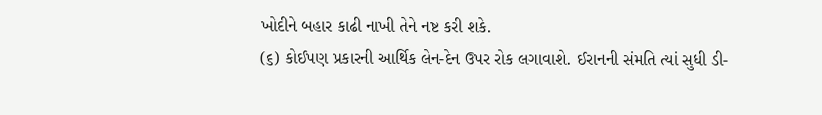ખોદીને બહાર કાઢી નાખી તેને નષ્ટ કરી શકે.
(૬) કોઈપણ પ્રકારની આર્થિક લેન-દેન ઉપર રોક લગાવાશે. ઈરાનની સંમતિ ત્યાં સુધી ડી-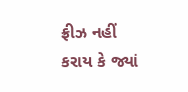ફ્રીઝ નહીં કરાય કે જ્યાં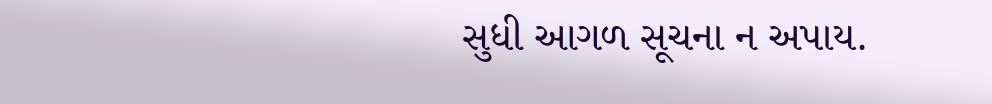સુધી આગળ સૂચના ન અપાય.